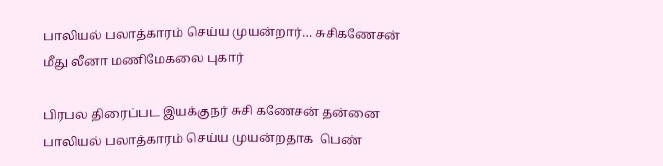பாலியல் பலாத்காரம் செய்ய முயன்றார்… சுசிகணேசன் மீது லீனா மணிமேகலை புகார்

பிரபல திரைப்பட இயக்குநர் சுசி கணேசன் தன்னை பாலியல் பலாத்காரம் செய்ய முயன்றதாக  பெண்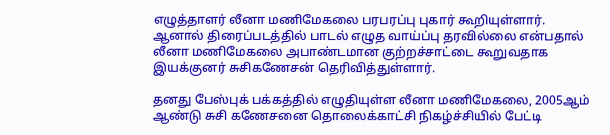எழுத்தாளர் லீனா மணிமேகலை பரபரப்பு புகார் கூறியுள்ளார். ஆனால் திரைப்படத்தில் பாடல் எழுத வாய்ப்பு தரவில்லை என்பதால் லீனா மணிமேகலை அபாண்டமான குற்றச்சாட்டை கூறுவதாக இயக்குனர் சுசிகணேசன் தெரிவித்துள்ளார்.

தனது பேஸ்புக் பக்கத்தில் எழுதியுள்ள லீனா மணிமேகலை, 2005ஆம் ஆண்டு சுசி கணேசனை தொலைக்காட்சி நிகழ்ச்சியில் பேட்டி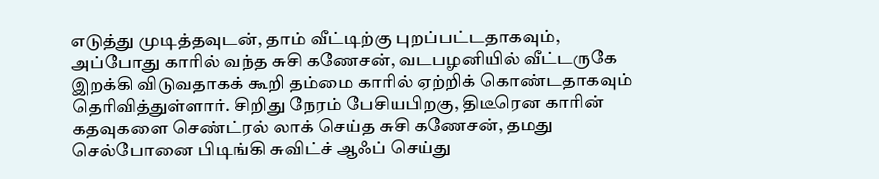எடுத்து முடித்தவுடன், தாம் வீட்டிற்கு புறப்பட்டதாகவும், அப்போது காரில் வந்த சுசி கணேசன், வடபழனியில் வீட்டருகே இறக்கி விடுவதாகக் கூறி தம்மை காரில் ஏற்றிக் கொண்டதாகவும் தெரிவித்துள்ளார். சிறிது நேரம் பேசியபிறகு, திடீரென காரின் கதவுகளை செண்ட்ரல் லாக் செய்த சுசி கணேசன், தமது செல்போனை பிடிங்கி சுவிட்ச் ஆஃப் செய்து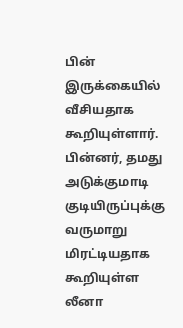பின் இருக்கையில் வீசியதாக கூறியுள்ளார். பின்னர், தமது அடுக்குமாடி குடியிருப்புக்கு வருமாறு மிரட்டியதாக கூறியுள்ள லீனா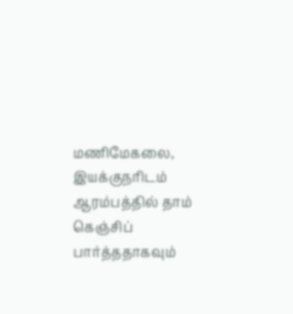மணிமேகலை, இயக்குநரிடம் ஆரம்பத்தில் தாம் கெஞ்சிப் பார்த்ததாகவும்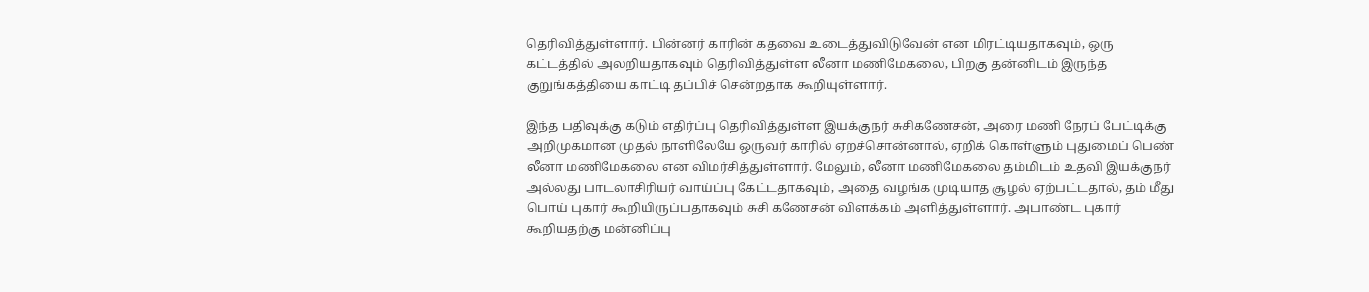தெரிவித்துள்ளார். பின்னர் காரின் கதவை உடைத்துவிடுவேன் என மிரட்டியதாகவும், ஒரு கட்டத்தில் அலறியதாகவும் தெரிவித்துள்ள லீனா மணிமேகலை, பிறகு தன்னிடம் இருந்த குறுங்கத்தியை காட்டி தப்பிச் சென்றதாக கூறியுள்ளார்.

இந்த பதிவுக்கு கடும் எதிர்ப்பு தெரிவித்துள்ள இயக்குநர் சுசிகணேசன், அரை மணி நேரப் பேட்டிக்கு அறிமுகமான முதல் நாளிலேயே ஒருவர் காரில் ஏறச்சொன்னால், ஏறிக் கொள்ளும் புதுமைப் பெண் லீனா மணிமேகலை என விமர்சித்துள்ளார். மேலும், லீனா மணிமேகலை தம்மிடம் உதவி இயக்குநர் அல்லது பாடலாசிரியர் வாய்ப்பு கேட்டதாகவும், அதை வழங்க முடியாத சூழல் ஏற்பட்டதால், தம் மீது பொய் புகார் கூறியிருப்பதாகவும் சுசி கணேசன் விளக்கம் அளித்துள்ளார். அபாண்ட புகார் கூறியதற்கு மன்னிப்பு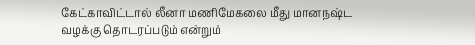கேட்காவிட்டால் லீனா மணிமேகலை மீது மானநஷ்ட வழக்கு தொடரப்படும் என்றும்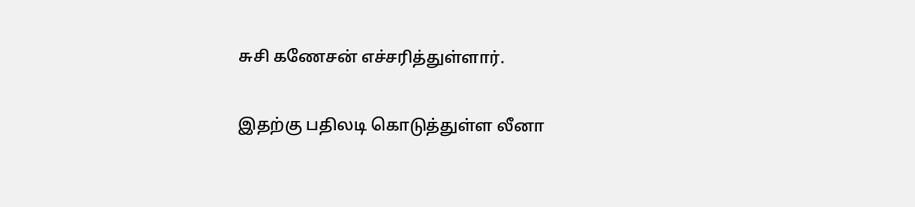சுசி கணேசன் எச்சரித்துள்ளார்.

இதற்கு பதிலடி கொடுத்துள்ள லீனா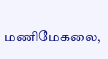மணிமேகலை,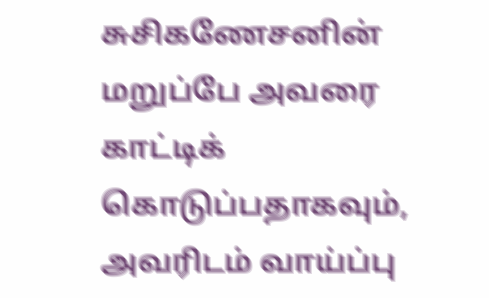சுசிகணேசனின் மறுப்பே அவரை காட்டிக் கொடுப்பதாகவும், அவரிடம் வாய்ப்பு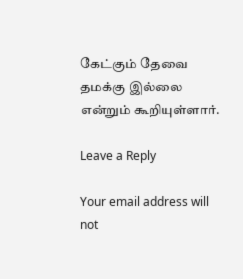கேட்கும் தேவை தமக்கு இல்லை என்றும் கூறியுள்ளார்.

Leave a Reply

Your email address will not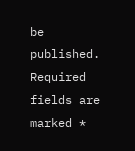be published. Required fields are marked *